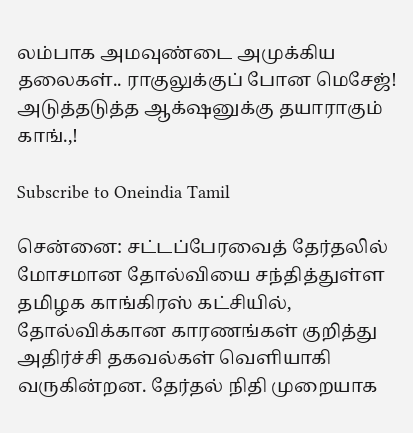லம்பாக அமவுண்டை அமுக்கிய தலைகள்.. ராகுலுக்குப் போன மெசேஜ்! அடுத்தடுத்த ஆக்‌ஷனுக்கு தயாராகும் காங்.,!

Subscribe to Oneindia Tamil

சென்னை: சட்டப்பேரவைத் தேர்தலில் மோசமான தோல்வியை சந்தித்துள்ள தமிழக காங்கிரஸ் கட்சியில், தோல்விக்கான காரணங்கள் குறித்து அதிர்ச்சி தகவல்கள் வெளியாகி வருகின்றன. தேர்தல் நிதி முறையாக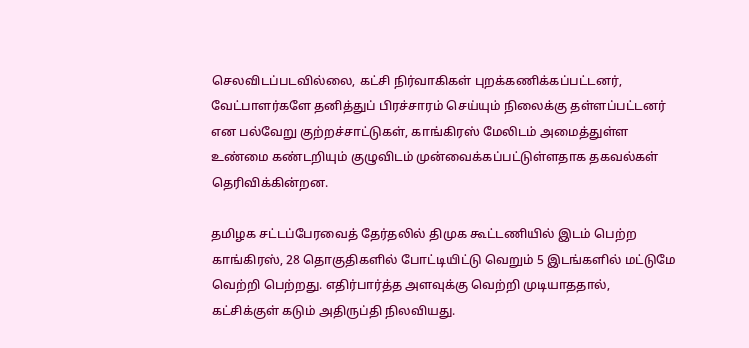செலவிடப்படவில்லை, கட்சி நிர்வாகிகள் புறக்கணிக்கப்பட்டனர், வேட்பாளர்களே தனித்துப் பிரச்சாரம் செய்யும் நிலைக்கு தள்ளப்பட்டனர் என பல்வேறு குற்றச்சாட்டுகள், காங்கிரஸ் மேலிடம் அமைத்துள்ள உண்மை கண்டறியும் குழுவிடம் முன்வைக்கப்பட்டுள்ளதாக தகவல்கள் தெரிவிக்கின்றன.

தமிழக சட்டப்பேரவைத் தேர்தலில் திமுக கூட்டணியில் இடம் பெற்ற காங்கிரஸ், 28 தொகுதிகளில் போட்டியிட்டு வெறும் 5 இடங்களில் மட்டுமே வெற்றி பெற்றது. எதிர்பார்த்த அளவுக்கு வெற்றி முடியாததால், கட்சிக்குள் கடும் அதிருப்தி நிலவியது.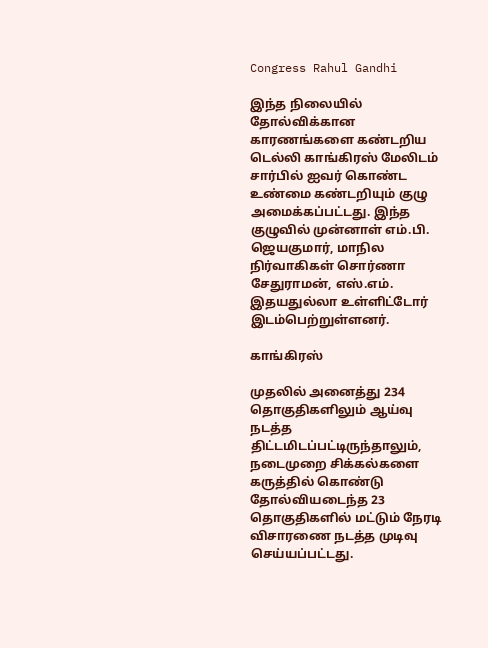Congress Rahul Gandhi

இந்த நிலையில் தோல்விக்கான காரணங்களை கண்டறிய டெல்லி காங்கிரஸ் மேலிடம் சார்பில் ஐவர் கொண்ட உண்மை கண்டறியும் குழு அமைக்கப்பட்டது. இந்த குழுவில் முன்னாள் எம்.பி. ஜெயகுமார், மாநில நிர்வாகிகள் சொர்ணா சேதுராமன், எஸ்.எம். இதயதுல்லா உள்ளிட்டோர் இடம்பெற்றுள்ளனர்.

காங்கிரஸ்

முதலில் அனைத்து 234 தொகுதிகளிலும் ஆய்வு நடத்த திட்டமிடப்பட்டிருந்தாலும், நடைமுறை சிக்கல்களை கருத்தில் கொண்டு தோல்வியடைந்த 23 தொகுதிகளில் மட்டும் நேரடி விசாரணை நடத்த முடிவு செய்யப்பட்டது.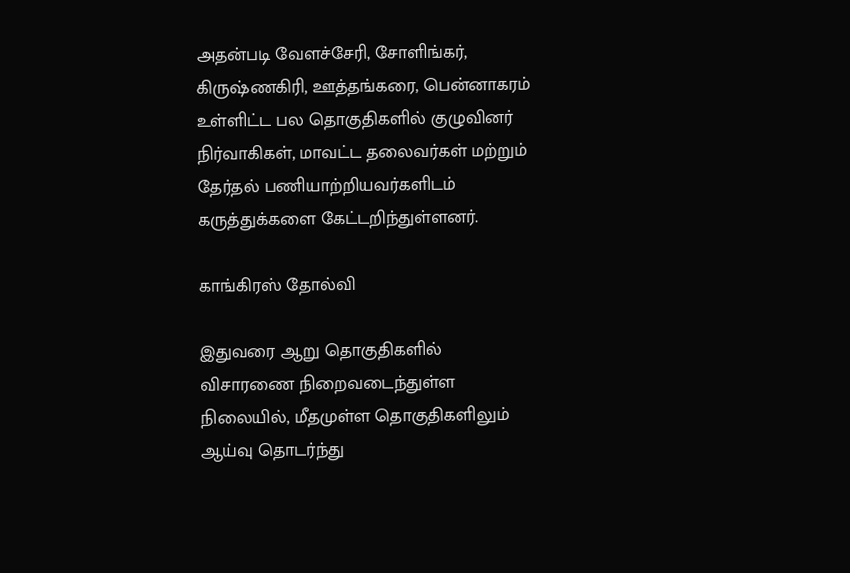அதன்படி வேளச்சேரி, சோளிங்கர், கிருஷ்ணகிரி, ஊத்தங்கரை, பென்னாகரம் உள்ளிட்ட பல தொகுதிகளில் குழுவினர் நிர்வாகிகள், மாவட்ட தலைவர்கள் மற்றும் தேர்தல் பணியாற்றியவர்களிடம் கருத்துக்களை கேட்டறிந்துள்ளனர்.

காங்கிரஸ் தோல்வி

இதுவரை ஆறு தொகுதிகளில் விசாரணை நிறைவடைந்துள்ள நிலையில், மீதமுள்ள தொகுதிகளிலும் ஆய்வு தொடர்ந்து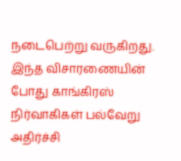நடைபெற்று வருகிறது. இந்த விசாரணையின் போது காங்கிரஸ் நிர்வாகிகள் பல்வேறு அதிர்ச்சி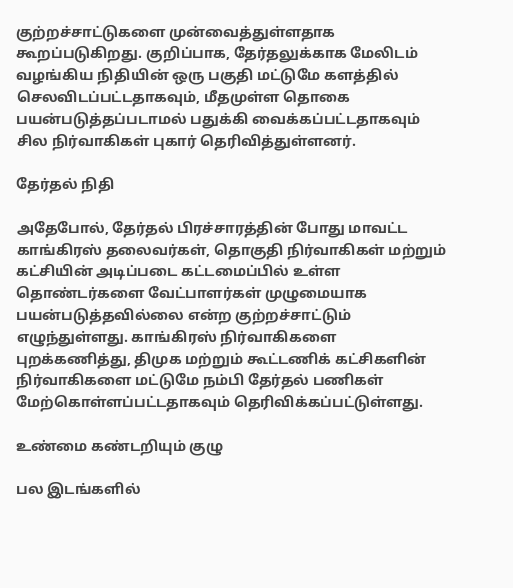குற்றச்சாட்டுகளை முன்வைத்துள்ளதாக கூறப்படுகிறது. குறிப்பாக, தேர்தலுக்காக மேலிடம் வழங்கிய நிதியின் ஒரு பகுதி மட்டுமே களத்தில் செலவிடப்பட்டதாகவும், மீதமுள்ள தொகை பயன்படுத்தப்படாமல் பதுக்கி வைக்கப்பட்டதாகவும் சில நிர்வாகிகள் புகார் தெரிவித்துள்ளனர்.

தேர்தல் நிதி

அதேபோல், தேர்தல் பிரச்சாரத்தின் போது மாவட்ட காங்கிரஸ் தலைவர்கள், தொகுதி நிர்வாகிகள் மற்றும் கட்சியின் அடிப்படை கட்டமைப்பில் உள்ள தொண்டர்களை வேட்பாளர்கள் முழுமையாக பயன்படுத்தவில்லை என்ற குற்றச்சாட்டும் எழுந்துள்ளது. காங்கிரஸ் நிர்வாகிகளை புறக்கணித்து, திமுக மற்றும் கூட்டணிக் கட்சிகளின் நிர்வாகிகளை மட்டுமே நம்பி தேர்தல் பணிகள் மேற்கொள்ளப்பட்டதாகவும் தெரிவிக்கப்பட்டுள்ளது.

உண்மை கண்டறியும் குழு

பல இடங்களில்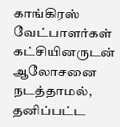காங்கிரஸ் வேட்பாளர்கள் கட்சியினருடன் ஆலோசனை நடத்தாமல், தனிப்பட்ட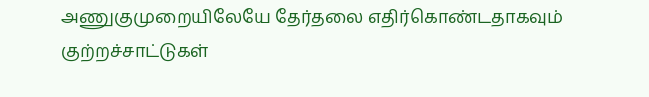அணுகுமுறையிலேயே தேர்தலை எதிர்கொண்டதாகவும் குற்றச்சாட்டுகள்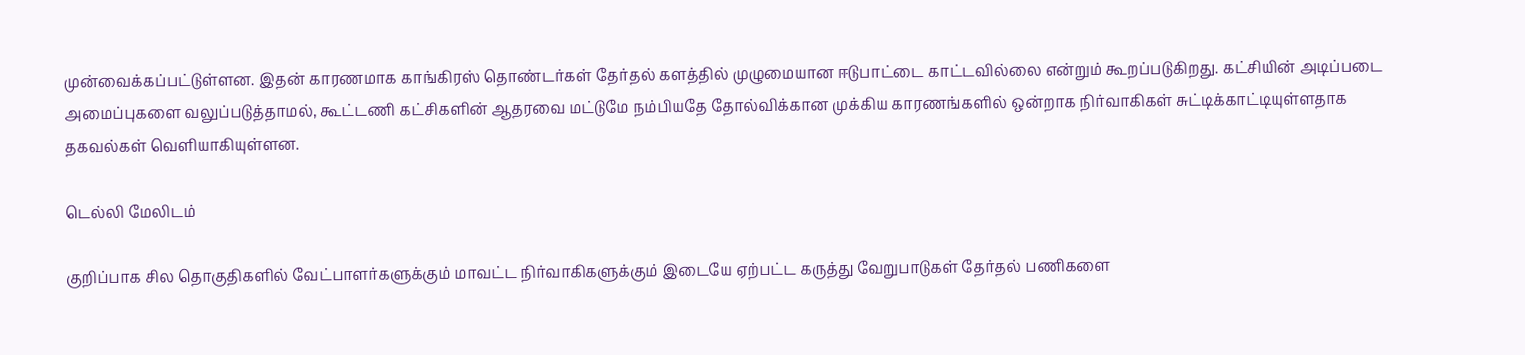முன்வைக்கப்பட்டுள்ளன. இதன் காரணமாக காங்கிரஸ் தொண்டர்கள் தேர்தல் களத்தில் முழுமையான ஈடுபாட்டை காட்டவில்லை என்றும் கூறப்படுகிறது. கட்சியின் அடிப்படை அமைப்புகளை வலுப்படுத்தாமல், கூட்டணி கட்சிகளின் ஆதரவை மட்டுமே நம்பியதே தோல்விக்கான முக்கிய காரணங்களில் ஒன்றாக நிர்வாகிகள் சுட்டிக்காட்டியுள்ளதாக தகவல்கள் வெளியாகியுள்ளன.

டெல்லி மேலிடம்

குறிப்பாக சில தொகுதிகளில் வேட்பாளர்களுக்கும் மாவட்ட நிர்வாகிகளுக்கும் இடையே ஏற்பட்ட கருத்து வேறுபாடுகள் தேர்தல் பணிகளை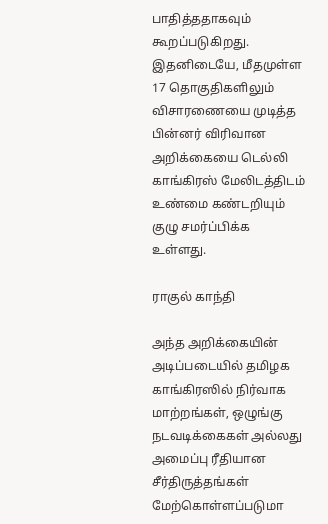பாதித்ததாகவும் கூறப்படுகிறது. இதனிடையே, மீதமுள்ள 17 தொகுதிகளிலும் விசாரணையை முடித்த பின்னர் விரிவான அறிக்கையை டெல்லி காங்கிரஸ் மேலிடத்திடம் உண்மை கண்டறியும் குழு சமர்ப்பிக்க உள்ளது.

ராகுல் காந்தி

அந்த அறிக்கையின் அடிப்படையில் தமிழக காங்கிரஸில் நிர்வாக மாற்றங்கள், ஒழுங்கு நடவடிக்கைகள் அல்லது அமைப்பு ரீதியான சீர்திருத்தங்கள் மேற்கொள்ளப்படுமா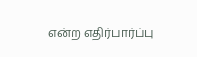என்ற எதிர்பார்ப்பு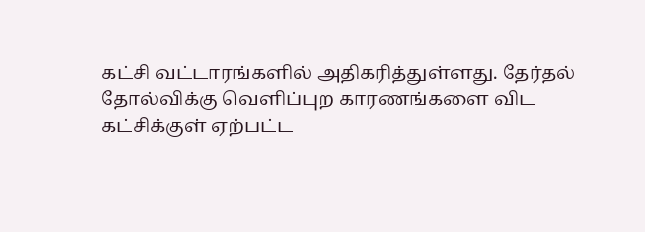கட்சி வட்டாரங்களில் அதிகரித்துள்ளது. தேர்தல் தோல்விக்கு வெளிப்புற காரணங்களை விட கட்சிக்குள் ஏற்பட்ட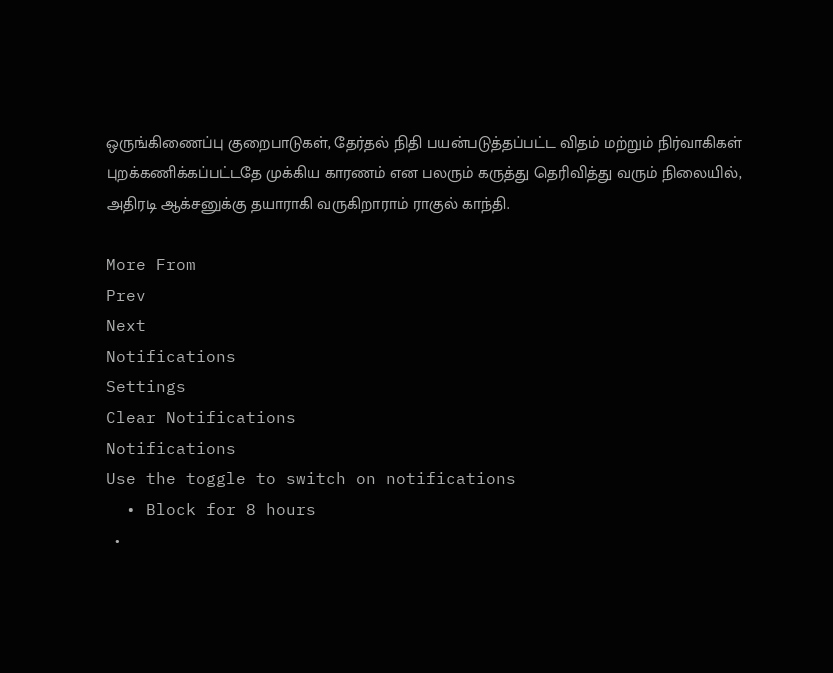ஒருங்கிணைப்பு குறைபாடுகள், தேர்தல் நிதி பயன்படுத்தப்பட்ட விதம் மற்றும் நிர்வாகிகள் புறக்கணிக்கப்பட்டதே முக்கிய காரணம் என பலரும் கருத்து தெரிவித்து வரும் நிலையில், அதிரடி ஆக்சனுக்கு தயாராகி வருகிறாராம் ராகுல் காந்தி.

More From
Prev
Next
Notifications
Settings
Clear Notifications
Notifications
Use the toggle to switch on notifications
  • Block for 8 hours
  •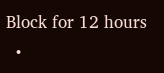Block for 12 hours
  •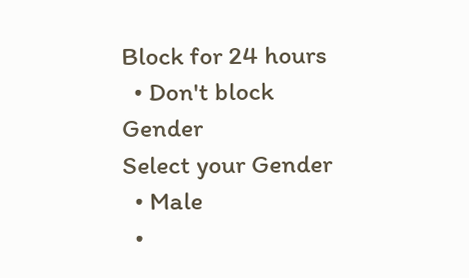Block for 24 hours
  • Don't block
Gender
Select your Gender
  • Male
  •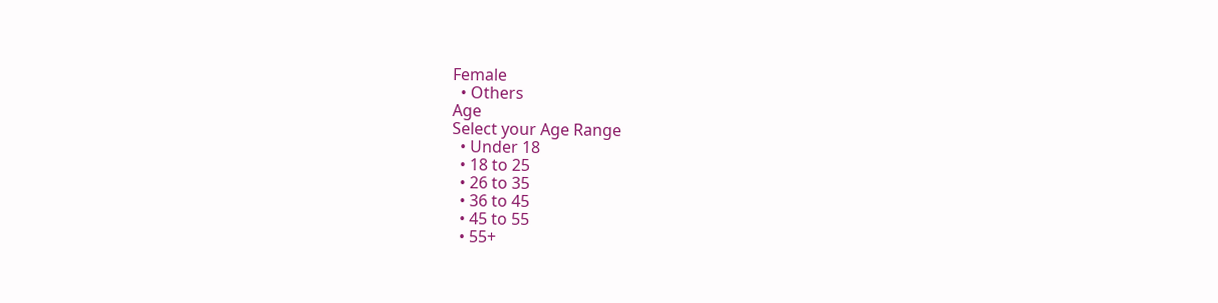Female
  • Others
Age
Select your Age Range
  • Under 18
  • 18 to 25
  • 26 to 35
  • 36 to 45
  • 45 to 55
  • 55+